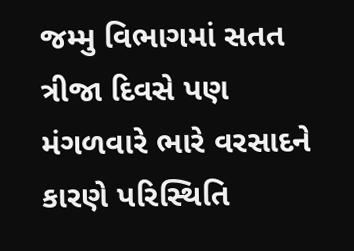જમ્મુ વિભાગમાં સતત ત્રીજા દિવસે પણ મંગળવારે ભારે વરસાદને કારણે પરિસ્થિતિ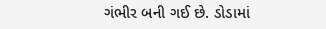ગંભીર બની ગઈ છે. ડોડામાં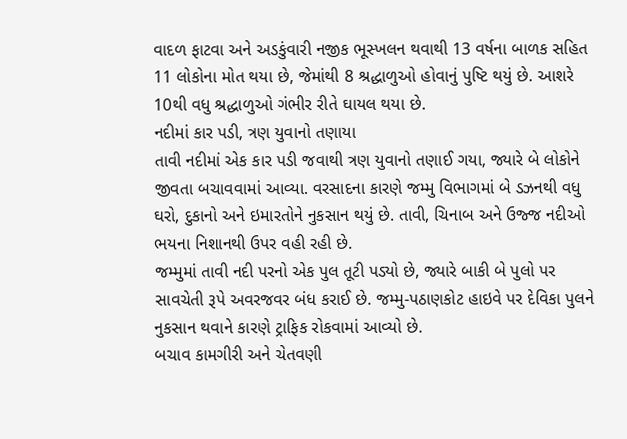વાદળ ફાટવા અને અડકુંવારી નજીક ભૂસ્ખલન થવાથી 13 વર્ષના બાળક સહિત 11 લોકોના મોત થયા છે, જેમાંથી 8 શ્રદ્ધાળુઓ હોવાનું પુષ્ટિ થયું છે. આશરે 10થી વધુ શ્રદ્ધાળુઓ ગંભીર રીતે ઘાયલ થયા છે.
નદીમાં કાર પડી, ત્રણ યુવાનો તણાયા
તાવી નદીમાં એક કાર પડી જવાથી ત્રણ યુવાનો તણાઈ ગયા, જ્યારે બે લોકોને જીવતા બચાવવામાં આવ્યા. વરસાદના કારણે જમ્મુ વિભાગમાં બે ડઝનથી વધુ ઘરો, દુકાનો અને ઇમારતોને નુકસાન થયું છે. તાવી, ચિનાબ અને ઉજ્જ નદીઓ ભયના નિશાનથી ઉપર વહી રહી છે.
જમ્મુમાં તાવી નદી પરનો એક પુલ તૂટી પડ્યો છે, જ્યારે બાકી બે પુલો પર સાવચેતી રૂપે અવરજવર બંધ કરાઈ છે. જમ્મુ-પઠાણકોટ હાઇવે પર દેવિકા પુલને નુકસાન થવાને કારણે ટ્રાફિક રોકવામાં આવ્યો છે.
બચાવ કામગીરી અને ચેતવણી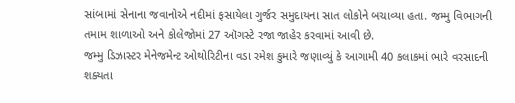સાંબામાં સેનાના જવાનોએ નદીમાં ફસાયેલા ગુર્જર સમુદાયના સાત લોકોને બચાવ્યા હતા. જમ્મુ વિભાગની તમામ શાળાઓ અને કોલેજોમાં 27 ઑગસ્ટે રજા જાહેર કરવામાં આવી છે.
જમ્મુ ડિઝાસ્ટર મેનેજમેન્ટ ઓથોરિટીના વડા રમેશ કુમારે જણાવ્યું કે આગામી 40 કલાકમાં ભારે વરસાદની શક્યતા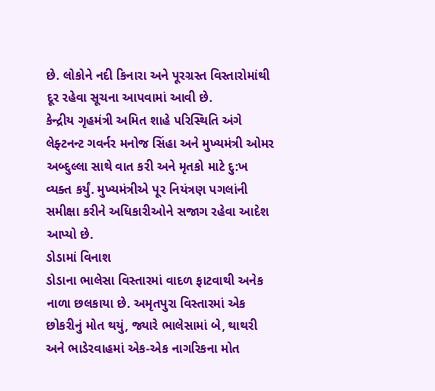છે. લોકોને નદી કિનારા અને પૂરગ્રસ્ત વિસ્તારોમાંથી દૂર રહેવા સૂચના આપવામાં આવી છે.
કેન્દ્રીય ગૃહમંત્રી અમિત શાહે પરિસ્થિતિ અંગે લેફ્ટનન્ટ ગવર્નર મનોજ સિંહા અને મુખ્યમંત્રી ઓમર અબ્દુલ્લા સાથે વાત કરી અને મૃતકો માટે દુ:ખ વ્યક્ત કર્યું. મુખ્યમંત્રીએ પૂર નિયંત્રણ પગલાંની સમીક્ષા કરીને અધિકારીઓને સજાગ રહેવા આદેશ આપ્યો છે.
ડોડામાં વિનાશ
ડોડાના ભાલેસા વિસ્તારમાં વાદળ ફાટવાથી અનેક નાળા છલકાયા છે. અમૃતપુરા વિસ્તારમાં એક છોકરીનું મોત થયું, જ્યારે ભાલેસામાં બે, થાથરી અને ભાડેરવાહમાં એક-એક નાગરિકના મોત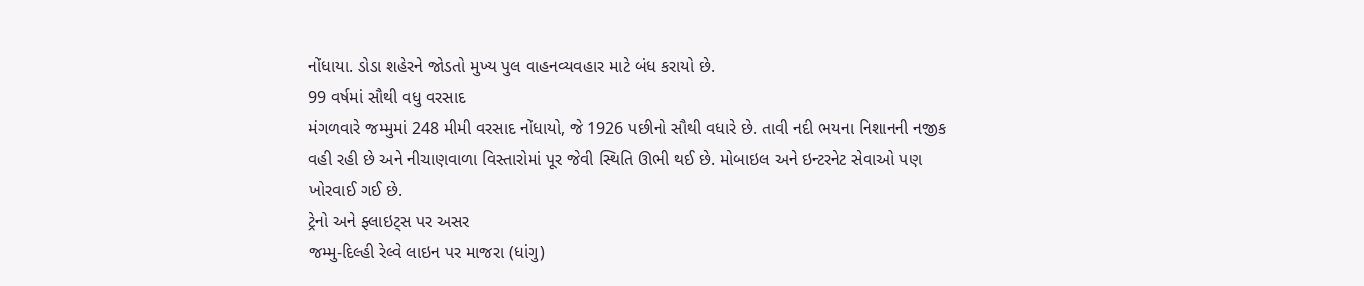નોંધાયા. ડોડા શહેરને જોડતો મુખ્ય પુલ વાહનવ્યવહાર માટે બંધ કરાયો છે.
99 વર્ષમાં સૌથી વધુ વરસાદ
મંગળવારે જમ્મુમાં 248 મીમી વરસાદ નોંધાયો, જે 1926 પછીનો સૌથી વધારે છે. તાવી નદી ભયના નિશાનની નજીક વહી રહી છે અને નીચાણવાળા વિસ્તારોમાં પૂર જેવી સ્થિતિ ઊભી થઈ છે. મોબાઇલ અને ઇન્ટરનેટ સેવાઓ પણ ખોરવાઈ ગઈ છે.
ટ્રેનો અને ફ્લાઇટ્સ પર અસર
જમ્મુ-દિલ્હી રેલ્વે લાઇન પર માજરા (ધાંગુ)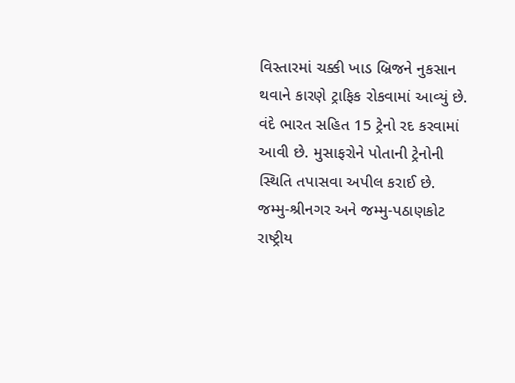વિસ્તારમાં ચક્કી ખાડ બ્રિજને નુકસાન થવાને કારણે ટ્રાફિક રોકવામાં આવ્યું છે. વંદે ભારત સહિત 15 ટ્રેનો રદ કરવામાં આવી છે. મુસાફરોને પોતાની ટ્રેનોની સ્થિતિ તપાસવા અપીલ કરાઈ છે.
જમ્મુ-શ્રીનગર અને જમ્મુ-પઠાણકોટ રાષ્ટ્રીય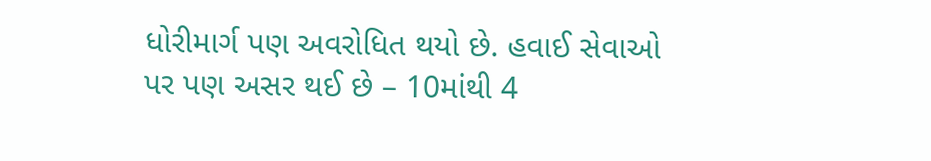ધોરીમાર્ગ પણ અવરોધિત થયો છે. હવાઈ સેવાઓ પર પણ અસર થઈ છે – 10માંથી 4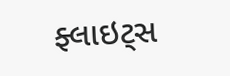ફ્લાઇટ્સ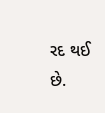રદ થઈ છે.